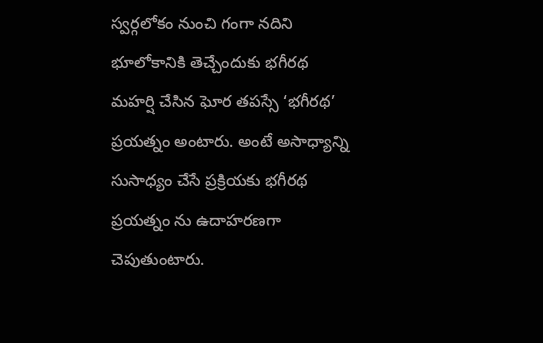స్వర్గలోకం నుంచి గంగా నదిని భూలోకానికి తెచ్చేందుకు భగీరథ మహర్షి చేసిన ఘోర తపస్సే ‘భగీరథ’ ప్రయత్నం అంటారు. అంటే అసాధ్యాన్ని సుసాధ్యం చేసే ప్రక్రియకు భగీరథ ప్రయత్నం ను ఉదాహరణగా చెపుతుంటారు.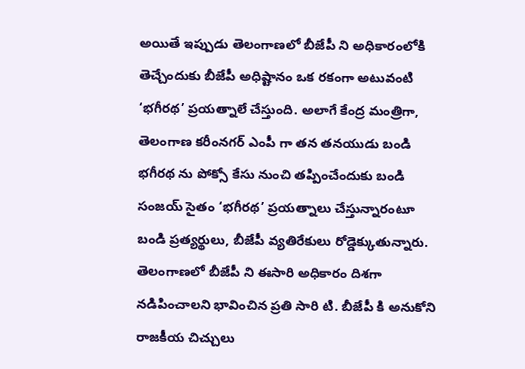అయితే ఇప్పుడు తెలంగాణలో బీజేపీ ని అధికారంలోకి తెచ్చేందుకు బీజేపీ అధిష్టానం ఒక రకంగా అటువంటి ‘భగీరథ’ ప్రయత్నాలే చేస్తుంది. అలాగే కేంద్ర మంత్రిగా, తెలంగాణ కరీంనగర్ ఎంపీ గా తన తనయుడు బండి భగీరథ ను పోక్సో కేసు నుంచి తప్పించేందుకు బండి సంజయ్ సైతం ‘భగీరథ’ ప్రయత్నాలు చేస్తున్నారంటూ బండి ప్రత్యర్థులు, బీజేపీ వ్యతిరేకులు రోడ్డెక్కుతున్నారు.
తెలంగాణలో బీజేపీ ని ఈసారి అధికారం దిశగా నడిపించాలని భావించిన ప్రతి సారి టి. బీజేపీ కి అనుకోని రాజకీయ చిచ్చులు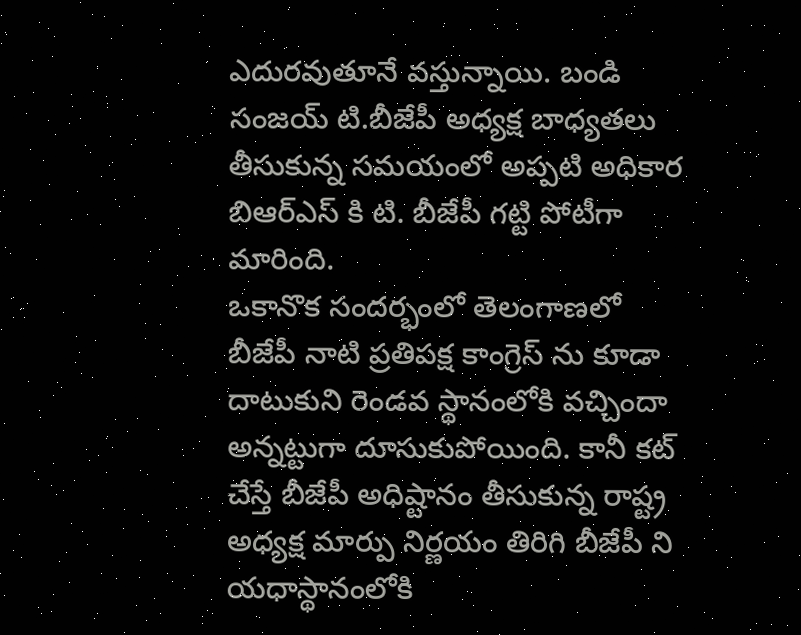ఎదురవుతూనే వస్తున్నాయి. బండి సంజయ్ టి.బీజేపీ అధ్యక్ష బాధ్యతలు తీసుకున్న సమయంలో అప్పటి అధికార బిఆర్ఎస్ కి టి. బీజేపీ గట్టి పోటీగా మారింది.
ఒకానొక సందర్భంలో తెలంగాణలో బీజేపీ నాటి ప్రతిపక్ష కాంగ్రెస్ ను కూడా దాటుకుని రెండవ స్థానంలోకి వచ్చిందా అన్నట్టుగా దూసుకుపోయింది. కానీ కట్ చేస్తే బీజేపీ అధిష్టానం తీసుకున్న రాష్ట్ర అధ్యక్ష మార్పు నిర్ణయం తిరిగి బీజేపీ ని యధాస్థానంలోకి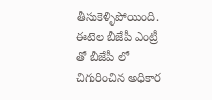తీసుకెళ్ళిపోయింది. ఈటెల బీజేపీ ఎంట్రీ తో బీజేపీ లో చిగురించిన అధికార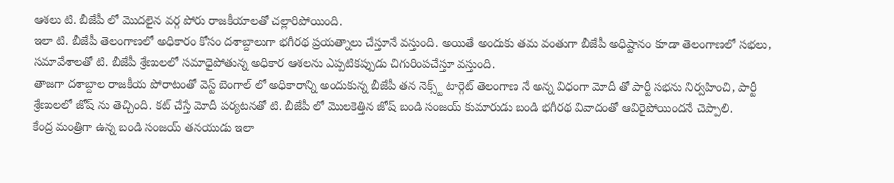ఆశలు టి. బీజేపీ లో మొదలైన వర్గ పోరు రాజకీయాలతో చల్లారిపోయింది.
ఇలా టి. బీజేపీ తెలంగాణలో అధికారం కోసం దశాబ్దాలుగా భగీరథ ప్రయత్నాలు చేస్తూనే వస్తుంది. అయితే అందుకు తమ వంతుగా బీజేపీ అధిష్టానం కూడా తెలంగాణలో సభలు, సమావేశాలతో టి. బీజేపీ శ్రేణులలో సమాధైపోతున్న అధికార ఆశలను ఎప్పటికప్పుడు చిగురింపచేస్తూ వస్తుంది.
తాజగా దశాబ్దాల రాజకీయ పోరాటంతో వెస్ట్ బెంగాల్ లో అధికారాన్ని అందుకున్న బీజేపీ తన నెక్స్ట్ టార్గెట్ తెలంగాణ నే అన్న విధంగా మోదీ తో పార్టీ సభను నిర్వహించి, పార్టీ శ్రేణులలో జోష్ ను తెచ్చింది. కట్ చేస్తే మోదీ పర్యటనతో టి. బీజేపీ లో మొలకెత్తిన జోష్ బండి సంజయ్ కుమారుడు బండి భగీరథ వివాదంతో ఆవిరైపోయిందనే చెప్పాలి.
కేంద్ర మంత్రిగా ఉన్న బండి సంజయ్ తనయుడు ఇలా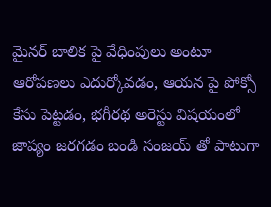మైనర్ బాలిక పై వేధింపులు అంటూ ఆరోపణలు ఎదుర్కోవడం, ఆయన పై పోక్సో కేసు పెట్టడం, భగీరథ అరెస్టు విషయంలో జాప్యం జరగడం బండి సంజయ్ తో పాటుగా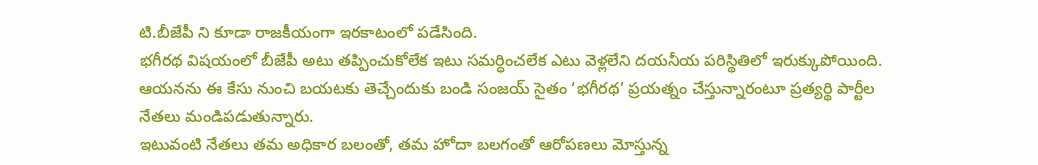టి.బీజేపీ ని కూడా రాజకీయంగా ఇరకాటంలో పడేసింది.
భగీరథ విషయంలో బీజేపీ అటు తప్పించుకోలేక ఇటు సమర్ధించలేక ఎటు వెళ్లలేని దయనీయ పరిస్థితిలో ఇరుక్కుపోయింది. ఆయనను ఈ కేసు నుంచి బయటకు తెచ్చేందుకు బండి సంజయ్ సైతం ‘భగీరథ’ ప్రయత్నం చేస్తున్నారంటూ ప్రత్యర్థి పార్టీల నేతలు మండిపడుతున్నారు.
ఇటువంటి నేతలు తమ అధికార బలంతో, తమ హోదా బలగంతో ఆరోపణలు మోస్తున్న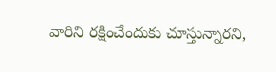వారిని రక్షించేందుకు చూస్తున్నారని,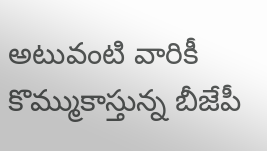అటువంటి వారికీ కొమ్ముకాస్తున్న బీజేపీ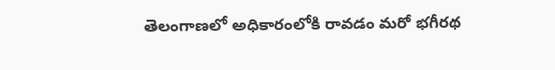తెలంగాణలో అధికారంలోకి రావడం మరో భగీరథ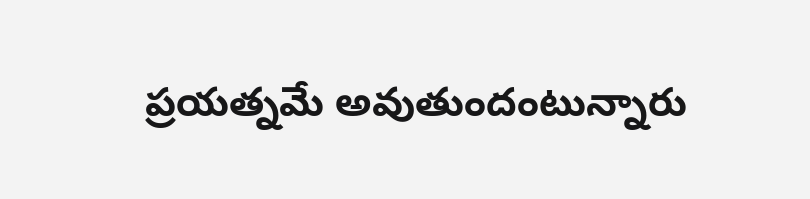ప్రయత్నమే అవుతుందంటున్నారు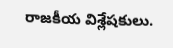రాజకీయ విశ్లేషకులు.